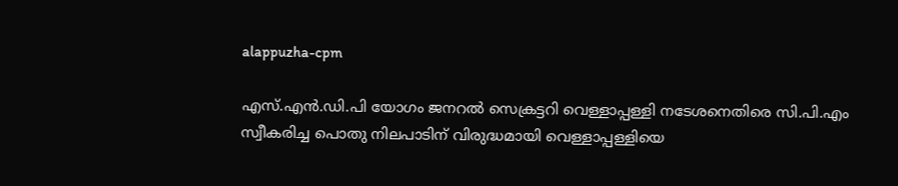alappuzha-cpm

എസ്.എന്‍.ഡി.പി യോഗം ജനറൽ സെക്രട്ടറി വെള്ളാപ്പള്ളി നടേശനെതിരെ സി.പി.എം  സ്വീകരിച്ച പൊതു നിലപാടിന് വിരുദ്ധമായി വെള്ളാപ്പള്ളിയെ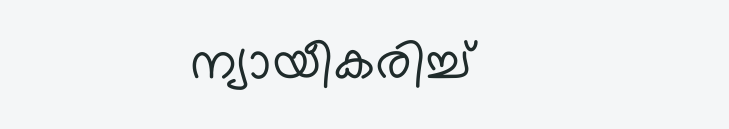ന്യായീകരിച്ച്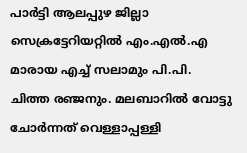പാർട്ടി ആലപ്പുഴ ജില്ലാ സെക്രട്ടേറിയറ്റിൽ എം.എൽ.എ മാരായ എച്ച് സലാമും പി.പി. ചിത്ത രഞ്ജനും. മലബാറിൽ വോട്ടു ചോർന്നത് വെള്ളാപ്പള്ളി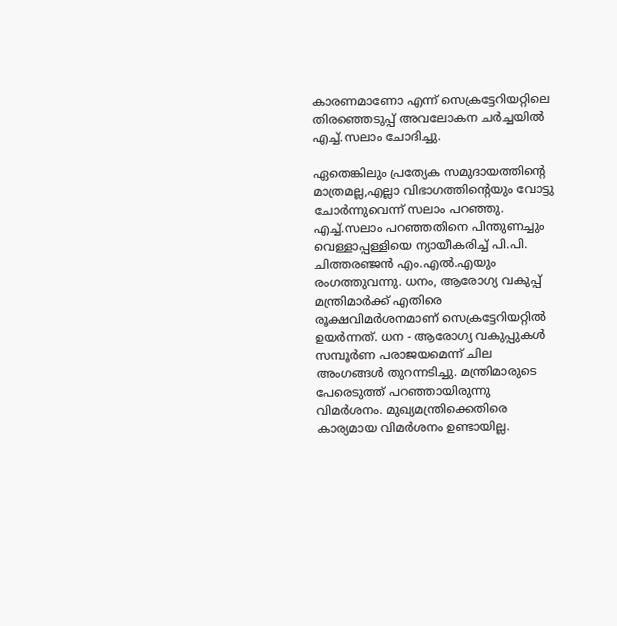കാരണമാണോ എന്ന് സെക്രട്ടേറിയറ്റിലെ തിരഞ്ഞെടുപ്പ് അവലോകന ചർച്ചയിൽ എച്ച്.സലാം ചോദിച്ചു.

ഏതെങ്കിലും പ്രത്യേക സമുദായത്തിൻ്റെ മാത്രമല്ല,എല്ലാ വിഭാഗത്തിൻ്റെയും വോട്ടു ചോർന്നുവെന്ന് സലാം പറഞ്ഞു. എച്ച്.സലാം പറഞ്ഞതിനെ പിന്തുണച്ചും വെള്ളാപ്പള്ളിയെ ന്യായീകരിച്ച് പി.പി. ചിത്തരഞ്ജൻ എം.എല്‍.എയും രംഗത്തുവന്നു. ധനം, ആരോഗ്യ വകുപ്പ്  മന്ത്രിമാർക്ക് എതിരെ  രൂക്ഷവിമർശനമാണ് സെക്രട്ടേറിയറ്റിൽ ഉയർന്നത്. ധന - ആരോഗ്യ വകുപ്പുകൾ സമ്പൂർണ പരാജയമെന്ന് ചില അംഗങ്ങൾ തുറന്നടിച്ചു. മന്ത്രിമാരുടെ പേരെടുത്ത് പറഞ്ഞായിരുന്നു വിമർശനം. മുഖ്യമന്ത്രിക്കെതിരെ  കാര്യമായ വിമർശനം ഉണ്ടായില്ല.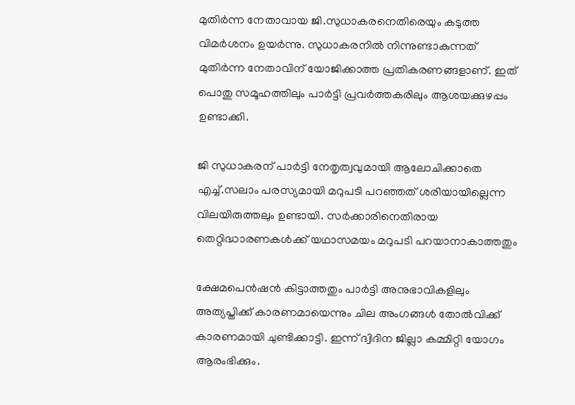മുതിർന്ന നേതാവായ ജി.സുധാകരനെതിരെയും കടുത്ത വിമർശനം ഉയർന്നു. സുധാകരനിൽ നിന്നുണ്ടാകുന്നത് മുതിർന്ന നേതാവിന് യോജിക്കാത്ത പ്രതികരണങ്ങളാണ്. ഇത് പൊതു സമൂഹത്തിലും പാർട്ടി പ്രവർത്തകരിലും ആശയക്കുഴപ്പം ഉണ്ടാക്കി.

ജി സുധാകരന് പാർട്ടി നേതൃത്വവുമായി ആലോചിക്കാതെ  എച്ച്.സലാം പരസ്യമായി മറുപടി പറഞ്ഞത് ശരിയായില്ലെന്ന വിലയിരുത്തലും ഉണ്ടായി. സർക്കാരിനെതിരായ തെറ്റിദ്ധാരണകൾക്ക് യഥാസമയം മറുപടി പറയാനാകാത്തതും

ക്ഷേമപെൻഷൻ കിട്ടാത്തതും പാർട്ടി അനുഭാവികളിലും അത്യപ്തിക്ക് കാരണമായെന്നും ചില അംഗങ്ങൾ തോൽവിക്ക് കാരണമായി ചുണ്ടിക്കാട്ടി. ഇന്ന് ദ്വിദിന ജില്ലാ കമ്മിറ്റി യോഗം ആരംഭിക്കും.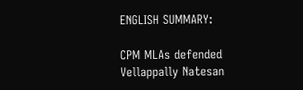ENGLISH SUMMARY:

CPM MLAs defended Vellappally Natesan